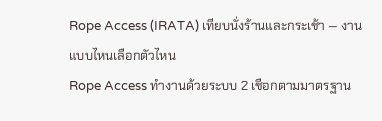Rope Access (IRATA) เทียบนั่งร้านและกระเช้า — งานแบบไหนเลือกตัวไหน
Rope Access ทำงานด้วยระบบ 2 เชือกตามมาตรฐาน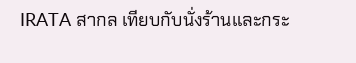IRATA สากล เทียบกับนั่งร้านและกระ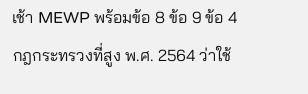เช้า MEWP พร้อมข้อ 8 ข้อ 9 ข้อ 4 กฎกระทรวงที่สูง พ.ศ. 2564 ว่าใช้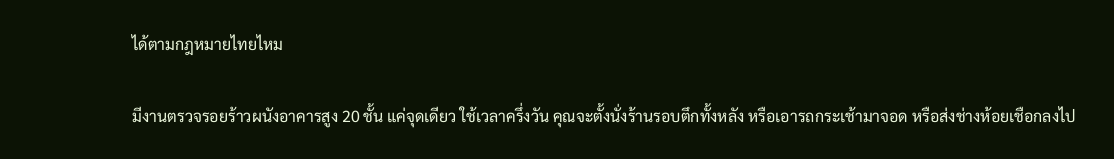ได้ตามกฎหมายไทยไหม

มีงานตรวจรอยร้าวผนังอาคารสูง 20 ชั้น แค่จุดเดียว ใช้เวลาครึ่งวัน คุณจะตั้งนั่งร้านรอบตึกทั้งหลัง หรือเอารถกระเช้ามาจอด หรือส่งช่างห้อยเชือกลงไป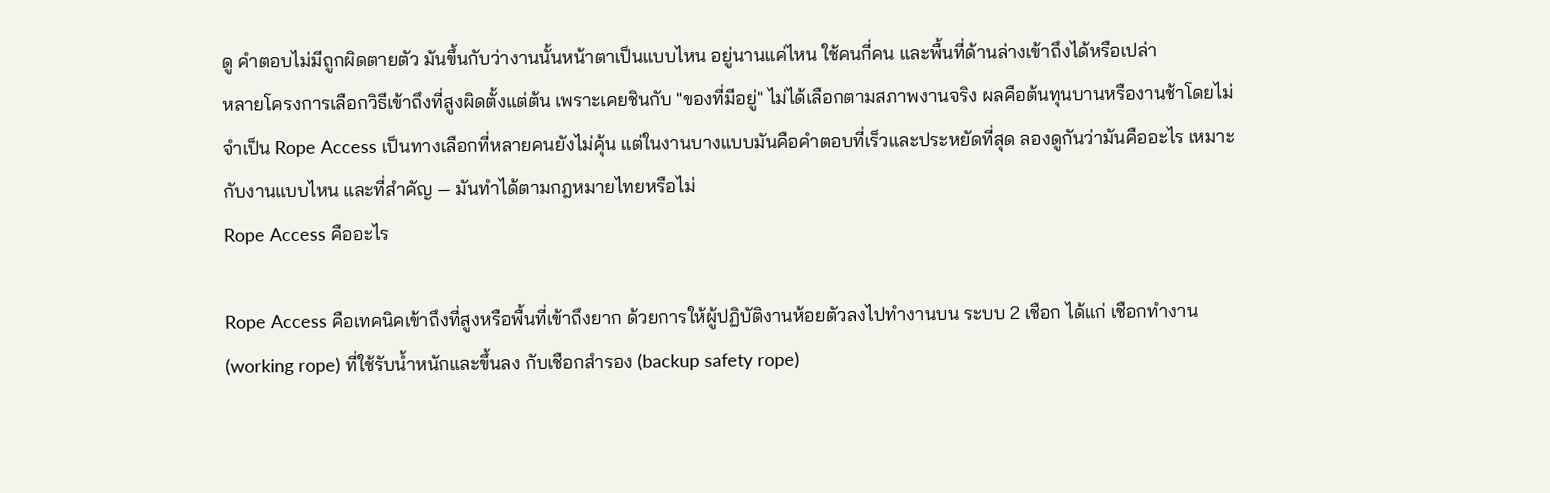ดู คำตอบไม่มีถูกผิดตายตัว มันขึ้นกับว่างานนั้นหน้าตาเป็นแบบไหน อยู่นานแค่ไหน ใช้คนกี่คน และพื้นที่ด้านล่างเข้าถึงได้หรือเปล่า
หลายโครงการเลือกวิธีเข้าถึงที่สูงผิดตั้งแต่ต้น เพราะเคยชินกับ "ของที่มีอยู่" ไม่ได้เลือกตามสภาพงานจริง ผลคือต้นทุนบานหรืองานช้าโดยไม่จำเป็น Rope Access เป็นทางเลือกที่หลายคนยังไม่คุ้น แต่ในงานบางแบบมันคือคำตอบที่เร็วและประหยัดที่สุด ลองดูกันว่ามันคืออะไร เหมาะกับงานแบบไหน และที่สำคัญ — มันทำได้ตามกฎหมายไทยหรือไม่
Rope Access คืออะไร

Rope Access คือเทคนิคเข้าถึงที่สูงหรือพื้นที่เข้าถึงยาก ด้วยการให้ผู้ปฏิบัติงานห้อยตัวลงไปทำงานบน ระบบ 2 เชือก ได้แก่ เชือกทำงาน (working rope) ที่ใช้รับน้ำหนักและขึ้นลง กับเชือกสำรอง (backup safety rope)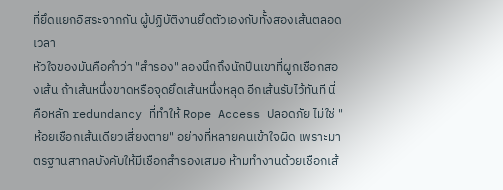ที่ยึดแยกอิสระจากกัน ผู้ปฏิบัติงานยึดตัวเองกับทั้งสองเส้นตลอดเวลา
หัวใจของมันคือคำว่า "สำรอง" ลองนึกถึงนักปีนเขาที่ผูกเชือกสองเส้น ถ้าเส้นหนึ่งขาดหรือจุดยึดเส้นหนึ่งหลุด อีกเส้นรับไว้ทันที นี่คือหลัก redundancy ที่ทำให้ Rope Access ปลอดภัย ไม่ใช่ "ห้อยเชือกเส้นเดียวเสี่ยงตาย" อย่างที่หลายคนเข้าใจผิด เพราะมาตรฐานสากลบังคับให้มีเชือกสำรองเสมอ ห้ามทำงานด้วยเชือกเส้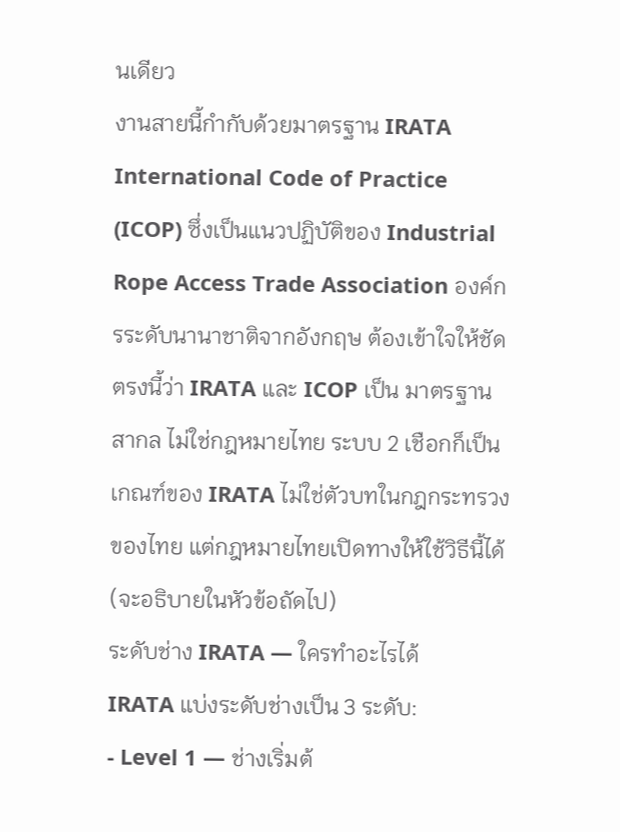นเดียว
งานสายนี้กำกับด้วยมาตรฐาน IRATA International Code of Practice (ICOP) ซึ่งเป็นแนวปฏิบัติของ Industrial Rope Access Trade Association องค์กรระดับนานาชาติจากอังกฤษ ต้องเข้าใจให้ชัดตรงนี้ว่า IRATA และ ICOP เป็น มาตรฐานสากล ไม่ใช่กฎหมายไทย ระบบ 2 เชือกก็เป็นเกณฑ์ของ IRATA ไม่ใช่ตัวบทในกฎกระทรวงของไทย แต่กฎหมายไทยเปิดทางให้ใช้วิธีนี้ได้ (จะอธิบายในหัวข้อถัดไป)
ระดับช่าง IRATA — ใครทำอะไรได้
IRATA แบ่งระดับช่างเป็น 3 ระดับ:
- Level 1 — ช่างเริ่มต้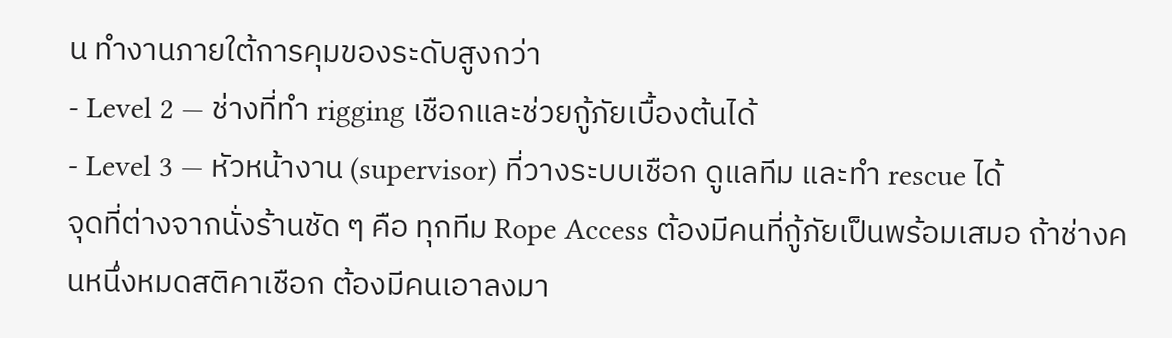น ทำงานภายใต้การคุมของระดับสูงกว่า
- Level 2 — ช่างที่ทำ rigging เชือกและช่วยกู้ภัยเบื้องต้นได้
- Level 3 — หัวหน้างาน (supervisor) ที่วางระบบเชือก ดูแลทีม และทำ rescue ได้
จุดที่ต่างจากนั่งร้านชัด ๆ คือ ทุกทีม Rope Access ต้องมีคนที่กู้ภัยเป็นพร้อมเสมอ ถ้าช่างคนหนึ่งหมดสติคาเชือก ต้องมีคนเอาลงมา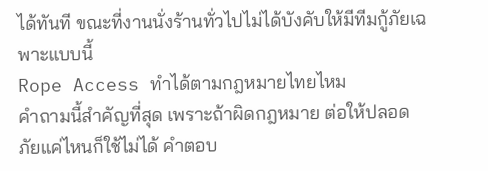ได้ทันที ขณะที่งานนั่งร้านทั่วไปไม่ได้บังคับให้มีทีมกู้ภัยเฉพาะแบบนี้
Rope Access ทำได้ตามกฎหมายไทยไหม
คำถามนี้สำคัญที่สุด เพราะถ้าผิดกฎหมาย ต่อให้ปลอดภัยแค่ไหนก็ใช้ไม่ได้ คำตอบ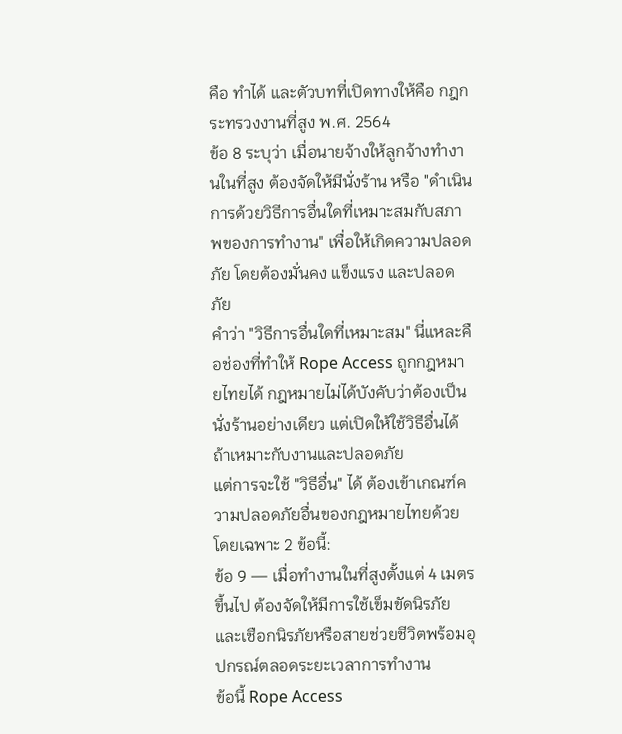คือ ทำได้ และตัวบทที่เปิดทางให้คือ กฎกระทรวงงานที่สูง พ.ศ. 2564
ข้อ 8 ระบุว่า เมื่อนายจ้างให้ลูกจ้างทำงานในที่สูง ต้องจัดให้มีนั่งร้าน หรือ "ดำเนินการด้วยวิธีการอื่นใดที่เหมาะสมกับสภาพของการทำงาน" เพื่อให้เกิดความปลอดภัย โดยต้องมั่นคง แข็งแรง และปลอดภัย
คำว่า "วิธีการอื่นใดที่เหมาะสม" นี่แหละคือช่องที่ทำให้ Rope Access ถูกกฎหมายไทยได้ กฎหมายไม่ได้บังคับว่าต้องเป็นนั่งร้านอย่างเดียว แต่เปิดให้ใช้วิธีอื่นได้ถ้าเหมาะกับงานและปลอดภัย
แต่การจะใช้ "วิธีอื่น" ได้ ต้องเข้าเกณฑ์ความปลอดภัยอื่นของกฎหมายไทยด้วย โดยเฉพาะ 2 ข้อนี้:
ข้อ 9 — เมื่อทำงานในที่สูงตั้งแต่ 4 เมตร ขึ้นไป ต้องจัดให้มีการใช้เข็มขัดนิรภัยและเชือกนิรภัยหรือสายช่วยชีวิตพร้อมอุปกรณ์ตลอดระยะเวลาการทำงาน
ข้อนี้ Rope Access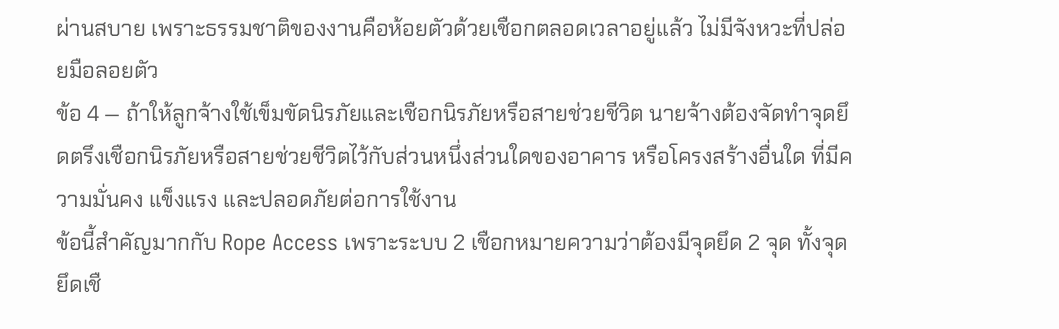ผ่านสบาย เพราะธรรมชาติของงานคือห้อยตัวด้วยเชือกตลอดเวลาอยู่แล้ว ไม่มีจังหวะที่ปล่อยมือลอยตัว
ข้อ 4 — ถ้าให้ลูกจ้างใช้เข็มขัดนิรภัยและเชือกนิรภัยหรือสายช่วยชีวิต นายจ้างต้องจัดทำจุดยึดตรึงเชือกนิรภัยหรือสายช่วยชีวิตไว้กับส่วนหนึ่งส่วนใดของอาคาร หรือโครงสร้างอื่นใด ที่มีความมั่นคง แข็งแรง และปลอดภัยต่อการใช้งาน
ข้อนี้สำคัญมากกับ Rope Access เพราะระบบ 2 เชือกหมายความว่าต้องมีจุดยึด 2 จุด ทั้งจุดยึดเชื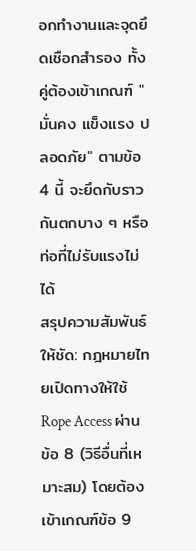อกทำงานและจุดยึดเชือกสำรอง ทั้งคู่ต้องเข้าเกณฑ์ "มั่นคง แข็งแรง ปลอดภัย" ตามข้อ 4 นี้ จะยึดกับราวกันตกบาง ๆ หรือท่อที่ไม่รับแรงไม่ได้
สรุปความสัมพันธ์ให้ชัด: กฎหมายไทยเปิดทางให้ใช้ Rope Access ผ่านข้อ 8 (วิธีอื่นที่เหมาะสม) โดยต้องเข้าเกณฑ์ข้อ 9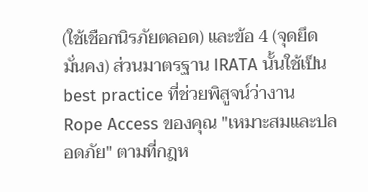(ใช้เชือกนิรภัยตลอด) และข้อ 4 (จุดยึดมั่นคง) ส่วนมาตรฐาน IRATA นั้นใช้เป็น best practice ที่ช่วยพิสูจน์ว่างาน Rope Access ของคุณ "เหมาะสมและปลอดภัย" ตามที่กฎห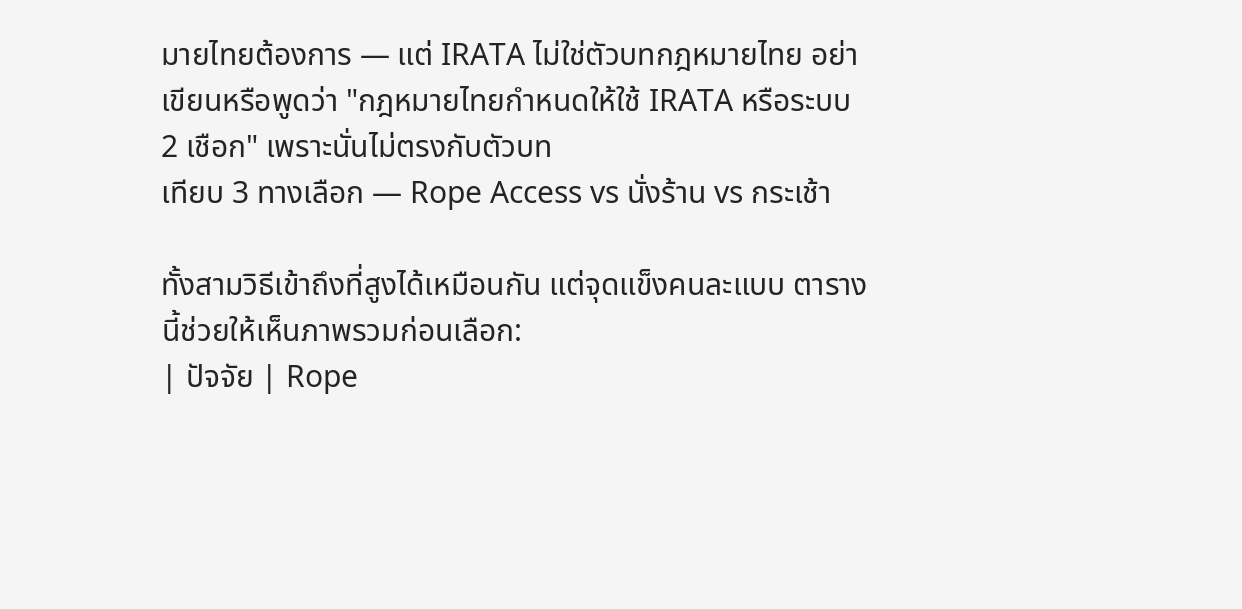มายไทยต้องการ — แต่ IRATA ไม่ใช่ตัวบทกฎหมายไทย อย่าเขียนหรือพูดว่า "กฎหมายไทยกำหนดให้ใช้ IRATA หรือระบบ 2 เชือก" เพราะนั่นไม่ตรงกับตัวบท
เทียบ 3 ทางเลือก — Rope Access vs นั่งร้าน vs กระเช้า

ทั้งสามวิธีเข้าถึงที่สูงได้เหมือนกัน แต่จุดแข็งคนละแบบ ตารางนี้ช่วยให้เห็นภาพรวมก่อนเลือก:
| ปัจจัย | Rope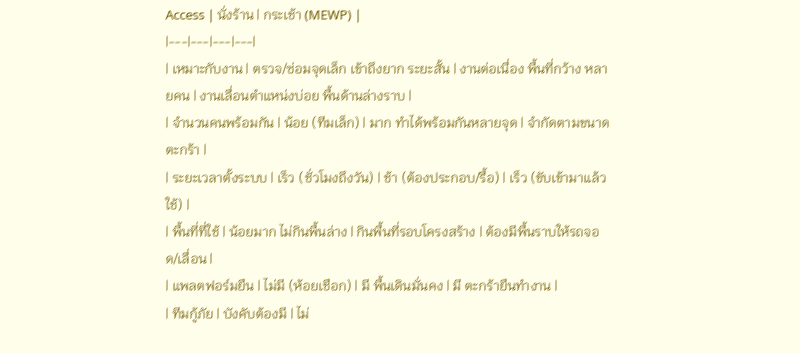Access | นั่งร้าน | กระเช้า (MEWP) |
|---|---|---|---|
| เหมาะกับงาน | ตรวจ/ซ่อมจุดเล็ก เข้าถึงยาก ระยะสั้น | งานต่อเนื่อง พื้นที่กว้าง หลายคน | งานเลื่อนตำแหน่งบ่อย พื้นด้านล่างราบ |
| จำนวนคนพร้อมกัน | น้อย (ทีมเล็ก) | มาก ทำได้พร้อมกันหลายจุด | จำกัดตามขนาดตะกร้า |
| ระยะเวลาตั้งระบบ | เร็ว (ชั่วโมงถึงวัน) | ช้า (ต้องประกอบ/รื้อ) | เร็ว (ขับเข้ามาแล้วใช้) |
| พื้นที่ที่ใช้ | น้อยมาก ไม่กินพื้นล่าง | กินพื้นที่รอบโครงสร้าง | ต้องมีพื้นราบให้รถจอด/เลื่อน |
| แพลตฟอร์มยืน | ไม่มี (ห้อยเชือก) | มี พื้นเดินมั่นคง | มี ตะกร้ายืนทำงาน |
| ทีมกู้ภัย | บังคับต้องมี | ไม่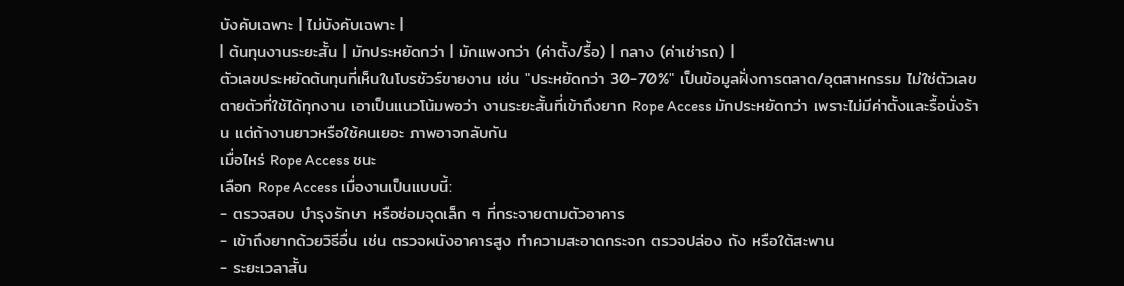บังคับเฉพาะ | ไม่บังคับเฉพาะ |
| ต้นทุนงานระยะสั้น | มักประหยัดกว่า | มักแพงกว่า (ค่าตั้ง/รื้อ) | กลาง (ค่าเช่ารถ) |
ตัวเลขประหยัดต้นทุนที่เห็นในโบรชัวร์ขายงาน เช่น "ประหยัดกว่า 30-70%" เป็นข้อมูลฝั่งการตลาด/อุตสาหกรรม ไม่ใช่ตัวเลขตายตัวที่ใช้ได้ทุกงาน เอาเป็นแนวโน้มพอว่า งานระยะสั้นที่เข้าถึงยาก Rope Access มักประหยัดกว่า เพราะไม่มีค่าตั้งและรื้อนั่งร้าน แต่ถ้างานยาวหรือใช้คนเยอะ ภาพอาจกลับกัน
เมื่อไหร่ Rope Access ชนะ
เลือก Rope Access เมื่องานเป็นแบบนี้:
- ตรวจสอบ บำรุงรักษา หรือซ่อมจุดเล็ก ๆ ที่กระจายตามตัวอาคาร
- เข้าถึงยากด้วยวิธีอื่น เช่น ตรวจผนังอาคารสูง ทำความสะอาดกระจก ตรวจปล่อง ถัง หรือใต้สะพาน
- ระยะเวลาสั้น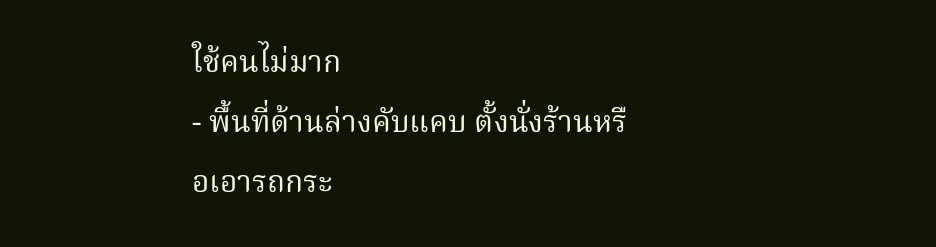ใช้คนไม่มาก
- พื้นที่ด้านล่างคับแคบ ตั้งนั่งร้านหรือเอารถกระ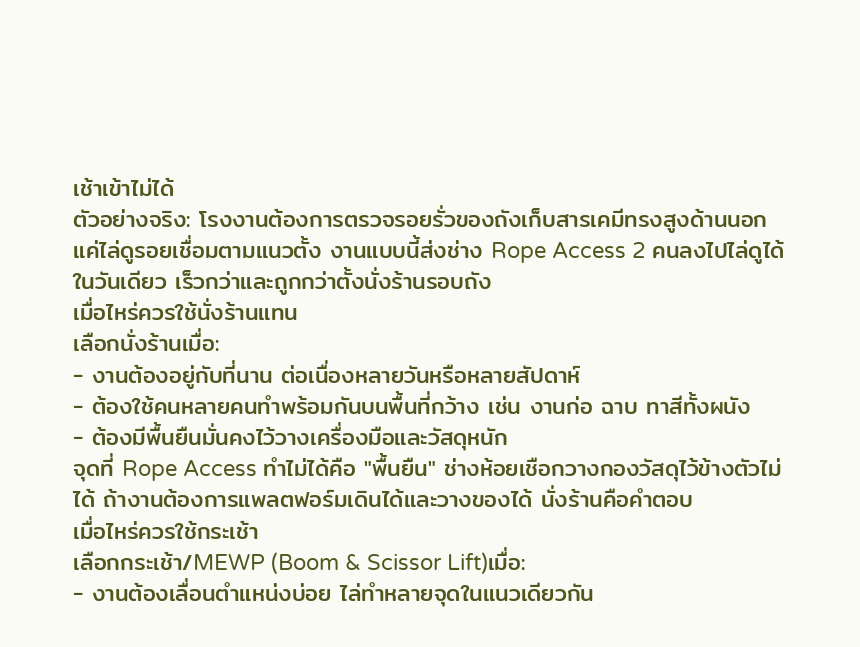เช้าเข้าไม่ได้
ตัวอย่างจริง: โรงงานต้องการตรวจรอยรั่วของถังเก็บสารเคมีทรงสูงด้านนอก แค่ไล่ดูรอยเชื่อมตามแนวตั้ง งานแบบนี้ส่งช่าง Rope Access 2 คนลงไปไล่ดูได้ในวันเดียว เร็วกว่าและถูกกว่าตั้งนั่งร้านรอบถัง
เมื่อไหร่ควรใช้นั่งร้านแทน
เลือกนั่งร้านเมื่อ:
- งานต้องอยู่กับที่นาน ต่อเนื่องหลายวันหรือหลายสัปดาห์
- ต้องใช้คนหลายคนทำพร้อมกันบนพื้นที่กว้าง เช่น งานก่อ ฉาบ ทาสีทั้งผนัง
- ต้องมีพื้นยืนมั่นคงไว้วางเครื่องมือและวัสดุหนัก
จุดที่ Rope Access ทำไม่ได้คือ "พื้นยืน" ช่างห้อยเชือกวางกองวัสดุไว้ข้างตัวไม่ได้ ถ้างานต้องการแพลตฟอร์มเดินได้และวางของได้ นั่งร้านคือคำตอบ
เมื่อไหร่ควรใช้กระเช้า
เลือกกระเช้า/MEWP (Boom & Scissor Lift)เมื่อ:
- งานต้องเลื่อนตำแหน่งบ่อย ไล่ทำหลายจุดในแนวเดียวกัน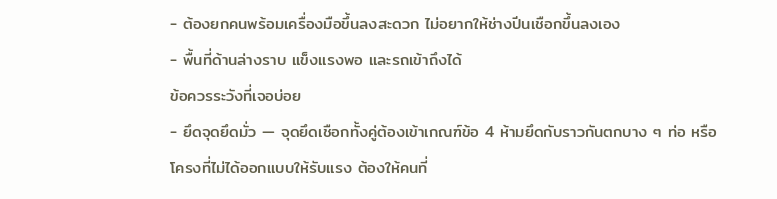- ต้องยกคนพร้อมเครื่องมือขึ้นลงสะดวก ไม่อยากให้ช่างปีนเชือกขึ้นลงเอง
- พื้นที่ด้านล่างราบ แข็งแรงพอ และรถเข้าถึงได้
ข้อควรระวังที่เจอบ่อย
- ยึดจุดยึดมั่ว — จุดยึดเชือกทั้งคู่ต้องเข้าเกณฑ์ข้อ 4 ห้ามยึดกับราวกันตกบาง ๆ ท่อ หรือโครงที่ไม่ได้ออกแบบให้รับแรง ต้องให้คนที่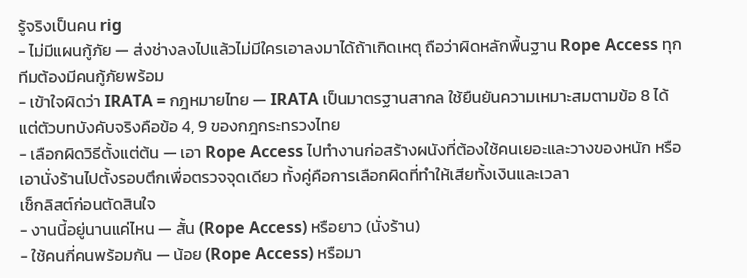รู้จริงเป็นคน rig
- ไม่มีแผนกู้ภัย — ส่งช่างลงไปแล้วไม่มีใครเอาลงมาได้ถ้าเกิดเหตุ ถือว่าผิดหลักพื้นฐาน Rope Access ทุกทีมต้องมีคนกู้ภัยพร้อม
- เข้าใจผิดว่า IRATA = กฎหมายไทย — IRATA เป็นมาตรฐานสากล ใช้ยืนยันความเหมาะสมตามข้อ 8 ได้ แต่ตัวบทบังคับจริงคือข้อ 4, 9 ของกฎกระทรวงไทย
- เลือกผิดวิธีตั้งแต่ต้น — เอา Rope Access ไปทำงานก่อสร้างผนังที่ต้องใช้คนเยอะและวางของหนัก หรือเอานั่งร้านไปตั้งรอบตึกเพื่อตรวจจุดเดียว ทั้งคู่คือการเลือกผิดที่ทำให้เสียทั้งเงินและเวลา
เช็กลิสต์ก่อนตัดสินใจ
- งานนี้อยู่นานแค่ไหน — สั้น (Rope Access) หรือยาว (นั่งร้าน)
- ใช้คนกี่คนพร้อมกัน — น้อย (Rope Access) หรือมา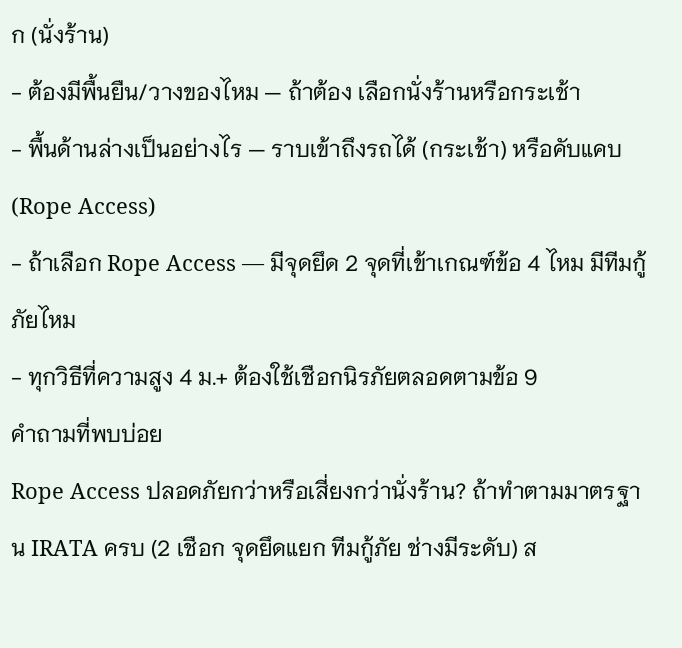ก (นั่งร้าน)
- ต้องมีพื้นยืน/วางของไหม — ถ้าต้อง เลือกนั่งร้านหรือกระเช้า
- พื้นด้านล่างเป็นอย่างไร — ราบเข้าถึงรถได้ (กระเช้า) หรือคับแคบ (Rope Access)
- ถ้าเลือก Rope Access — มีจุดยึด 2 จุดที่เข้าเกณฑ์ข้อ 4 ไหม มีทีมกู้ภัยไหม
- ทุกวิธีที่ความสูง 4 ม.+ ต้องใช้เชือกนิรภัยตลอดตามข้อ 9
คำถามที่พบบ่อย
Rope Access ปลอดภัยกว่าหรือเสี่ยงกว่านั่งร้าน? ถ้าทำตามมาตรฐาน IRATA ครบ (2 เชือก จุดยึดแยก ทีมกู้ภัย ช่างมีระดับ) ส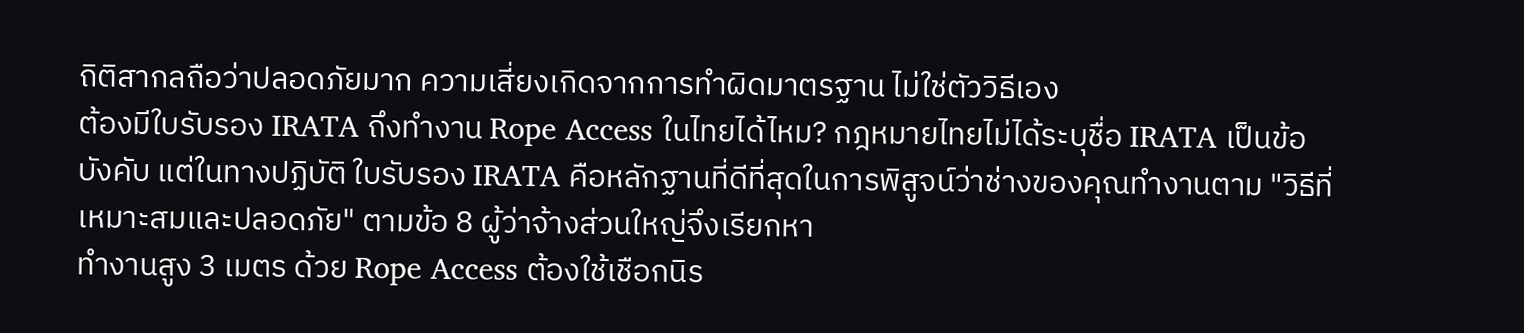ถิติสากลถือว่าปลอดภัยมาก ความเสี่ยงเกิดจากการทำผิดมาตรฐาน ไม่ใช่ตัววิธีเอง
ต้องมีใบรับรอง IRATA ถึงทำงาน Rope Access ในไทยได้ไหม? กฎหมายไทยไม่ได้ระบุชื่อ IRATA เป็นข้อบังคับ แต่ในทางปฏิบัติ ใบรับรอง IRATA คือหลักฐานที่ดีที่สุดในการพิสูจน์ว่าช่างของคุณทำงานตาม "วิธีที่เหมาะสมและปลอดภัย" ตามข้อ 8 ผู้ว่าจ้างส่วนใหญ่จึงเรียกหา
ทำงานสูง 3 เมตร ด้วย Rope Access ต้องใช้เชือกนิร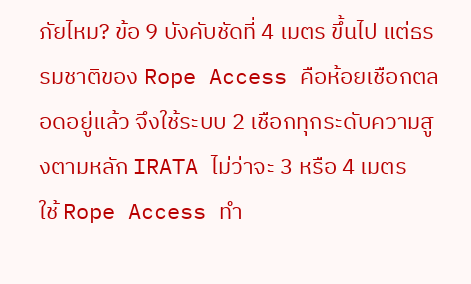ภัยไหม? ข้อ 9 บังคับชัดที่ 4 เมตร ขึ้นไป แต่ธรรมชาติของ Rope Access คือห้อยเชือกตลอดอยู่แล้ว จึงใช้ระบบ 2 เชือกทุกระดับความสูงตามหลัก IRATA ไม่ว่าจะ 3 หรือ 4 เมตร
ใช้ Rope Access ทำ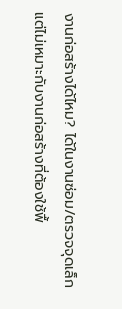งานก่อสร้างได้ไหม? ได้ในงานซ่อม/ตรวจจุดเล็ก แต่ไม่เหมาะกับงานก่อสร้างที่ต้องใช้พื้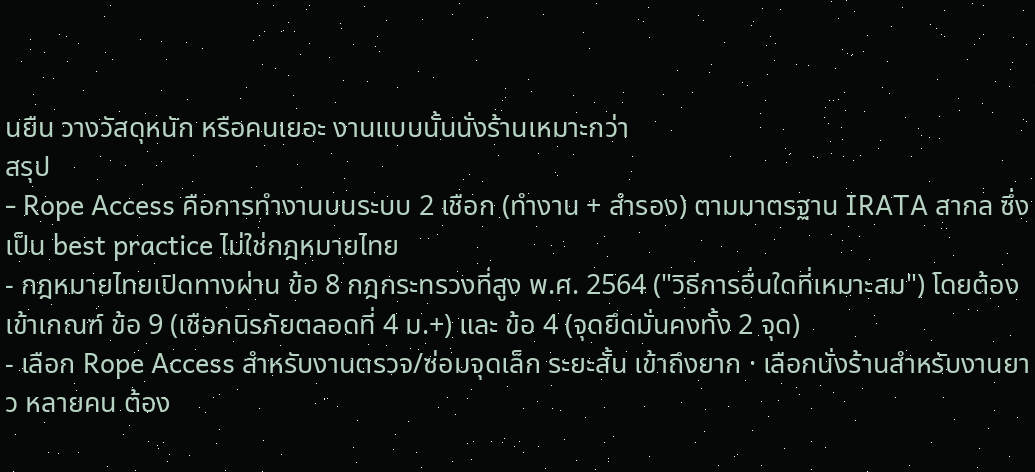นยืน วางวัสดุหนัก หรือคนเยอะ งานแบบนั้นนั่งร้านเหมาะกว่า
สรุป
- Rope Access คือการทำงานบนระบบ 2 เชือก (ทำงาน + สำรอง) ตามมาตรฐาน IRATA สากล ซึ่งเป็น best practice ไม่ใช่กฎหมายไทย
- กฎหมายไทยเปิดทางผ่าน ข้อ 8 กฎกระทรวงที่สูง พ.ศ. 2564 ("วิธีการอื่นใดที่เหมาะสม") โดยต้องเข้าเกณฑ์ ข้อ 9 (เชือกนิรภัยตลอดที่ 4 ม.+) และ ข้อ 4 (จุดยึดมั่นคงทั้ง 2 จุด)
- เลือก Rope Access สำหรับงานตรวจ/ซ่อมจุดเล็ก ระยะสั้น เข้าถึงยาก · เลือกนั่งร้านสำหรับงานยาว หลายคน ต้อง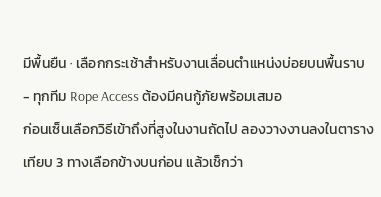มีพื้นยืน · เลือกกระเช้าสำหรับงานเลื่อนตำแหน่งบ่อยบนพื้นราบ
- ทุกทีม Rope Access ต้องมีคนกู้ภัยพร้อมเสมอ
ก่อนเซ็นเลือกวิธีเข้าถึงที่สูงในงานถัดไป ลองวางงานลงในตารางเทียบ 3 ทางเลือกข้างบนก่อน แล้วเช็กว่า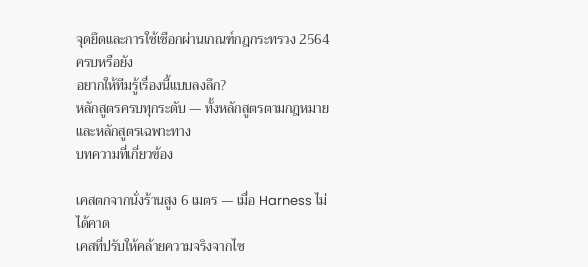จุดยึดและการใช้เชือกผ่านเกณฑ์กฎกระทรวง 2564 ครบหรือยัง
อยากให้ทีมรู้เรื่องนี้แบบลงลึก?
หลักสูตรครบทุกระดับ — ทั้งหลักสูตรตามกฎหมายและหลักสูตรเฉพาะทาง
บทความที่เกี่ยวข้อง

เคสตกจากนั่งร้านสูง 6 เมตร — เมื่อ Harness ไม่ได้คาด
เคสที่ปรับให้คล้ายความจริงจากไซ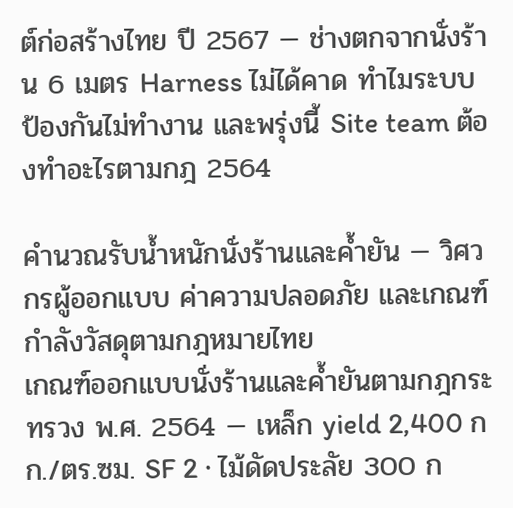ต์ก่อสร้างไทย ปี 2567 — ช่างตกจากนั่งร้าน 6 เมตร Harness ไม่ได้คาด ทำไมระบบป้องกันไม่ทำงาน และพรุ่งนี้ Site team ต้องทำอะไรตามกฎ 2564

คำนวณรับน้ำหนักนั่งร้านและค้ำยัน — วิศวกรผู้ออกแบบ ค่าความปลอดภัย และเกณฑ์กำลังวัสดุตามกฎหมายไทย
เกณฑ์ออกแบบนั่งร้านและค้ำยันตามกฎกระทรวง พ.ศ. 2564 — เหล็ก yield 2,400 กก./ตร.ซม. SF 2 · ไม้ดัดประลัย 300 ก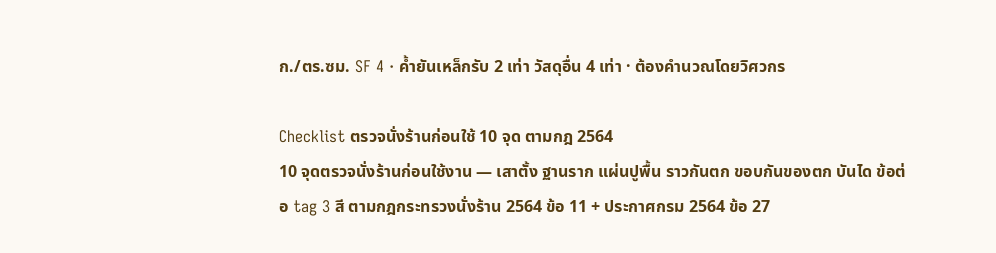ก./ตร.ซม. SF 4 · ค้ำยันเหล็กรับ 2 เท่า วัสดุอื่น 4 เท่า · ต้องคำนวณโดยวิศวกร

Checklist ตรวจนั่งร้านก่อนใช้ 10 จุด ตามกฎ 2564
10 จุดตรวจนั่งร้านก่อนใช้งาน — เสาตั้ง ฐานราก แผ่นปูพื้น ราวกันตก ขอบกันของตก บันได ข้อต่อ tag 3 สี ตามกฎกระทรวงนั่งร้าน 2564 ข้อ 11 + ประกาศกรม 2564 ข้อ 27